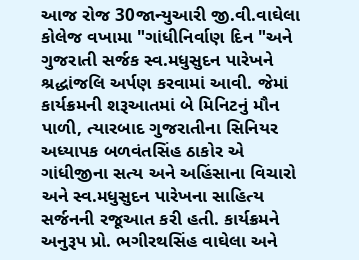આજ રોજ 30જાન્યુઆરી જી.વી.વાઘેલા કોલેજ વખામા "ગાંધીનિર્વાણ દિન "અને ગુજરાતી સર્જક સ્વ.મધુસુદન પારેખને શ્રદ્ધાંજલિ અર્પણ કરવામાં આવી. જેમાં કાર્યક્રમની શરૂઆતમાં બે મિનિટનું મૌન પાળી, ત્યારબાદ ગુજરાતીના સિનિયર અધ્યાપક બળવંતસિંહ ઠાકોર એ ગાંધીજીના સત્ય અને અહિંસાના વિચારો અને સ્વ.મધુસુદન પારેખના સાહિત્ય સર્જનની રજૂઆત કરી હતી. કાર્યક્રમને અનુરૂપ પ્રો. ભગીરથસિંહ વાઘેલા અને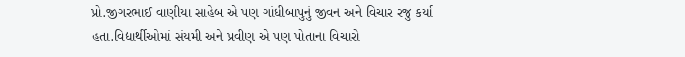પ્રો.જીગરભાઈ વાણીયા સાહેબ એ પણ ગાંધીબાપુનું જીવન અને વિચાર રજુ કર્યા હતા.વિદ્યાર્થીઓમાં સંયમી અને પ્રવીણ એ પણ પોતાના વિચારો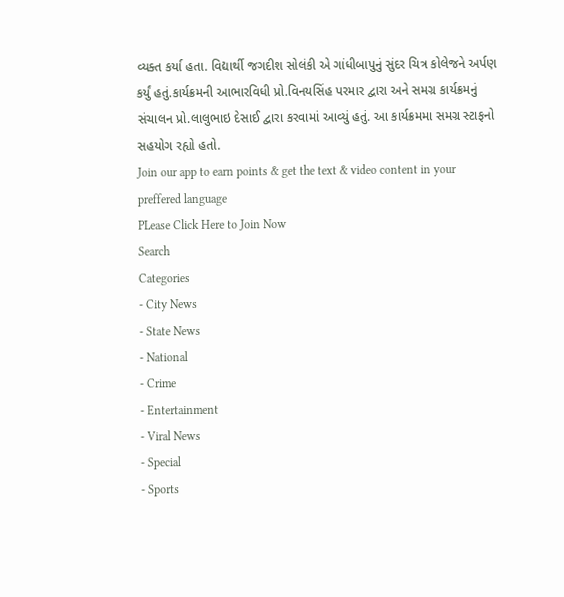વ્યક્ત કર્યા હતા. વિદ્યાર્થી જગદીશ સોલંકી એ ગાંધીબાપુનું સુંદર ચિત્ર કોલેજને અર્પણ કર્યું હતું.કાર્યક્રમની આભારવિધી પ્રો.વિનયસિંહ પરમાર દ્વારા અને સમગ્ર કાર્યક્રમનું સંચાલન પ્રો.લાલુભાઇ દેસાઈ દ્વારા કરવામાં આવ્યું હતું. આ કાર્યક્રમમા સમગ્ર સ્ટાફનો સહયોગ રહ્યો હતો.
Join our app to earn points & get the text & video content in your preffered language
PLease Click Here to Join Now
Search
Categories
- City News
- State News
- National
- Crime
- Entertainment
- Viral News
- Special
- Sports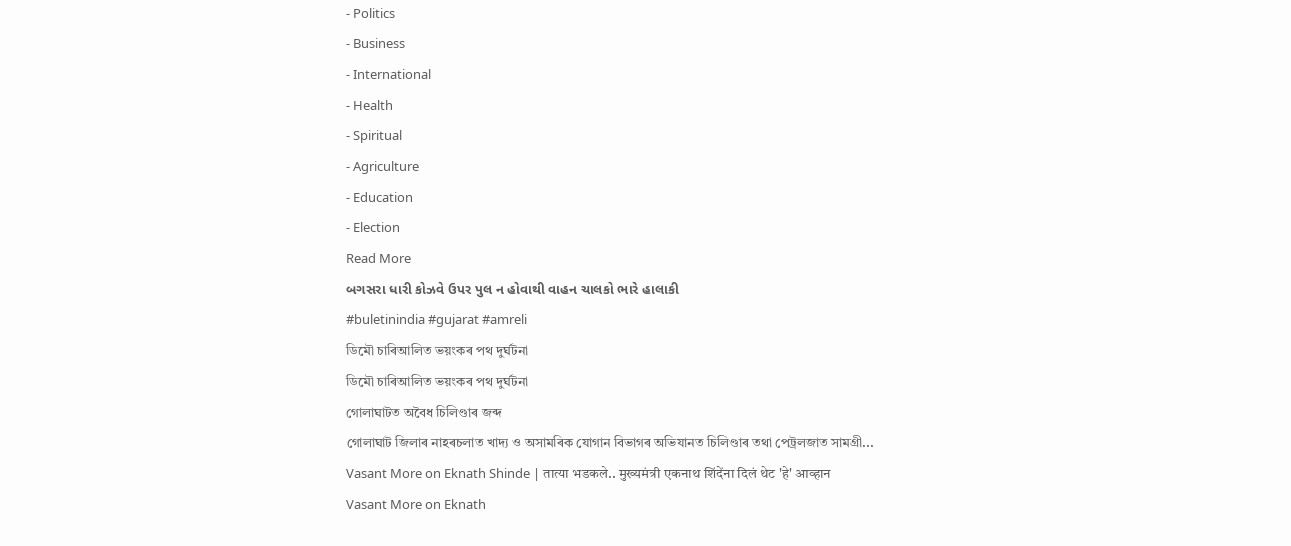- Politics
- Business
- International
- Health
- Spiritual
- Agriculture
- Education
- Election
Read More
બગસરા ધારી કોઝવે ઉપર પુલ ન હોવાથી વાહન ચાલકો ભારે હાલાકી
#buletinindia #gujarat #amreli
ডিমৌ চাৰিআলিত ভয়ংকৰ পথ দুৰ্ঘটনা
ডিমৌ চাৰিআলিত ভয়ংকৰ পথ দুৰ্ঘটনা
গোলাঘাটত অবৈধ চিলিণ্ডাৰ জব্দ
গোলাঘাট জিলাৰ নাহৰচলাত খাদ্য ও অসামৰিক যোগান বিভাগৰ অভিযানত চিলিণ্ডাৰ তথা পেট্ৰলজাত সামগ্ৰী...
Vasant More on Eknath Shinde | तात्या भडकले.. मुख्यमंत्री एकनाथ शिंदेंना दिलं थेट 'हे' आव्हान
Vasant More on Eknath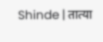Shinde | तात्या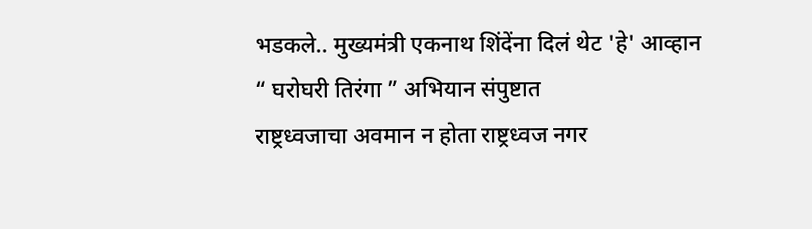भडकले.. मुख्यमंत्री एकनाथ शिंदेंना दिलं थेट 'हे' आव्हान
“ घरोघरी तिरंगा ” अभियान संपुष्टात
राष्ट्रध्वजाचा अवमान न होता राष्ट्रध्वज नगर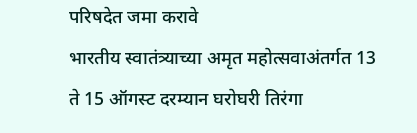परिषदेत जमा करावे
भारतीय स्वातंत्र्याच्या अमृत महोत्सवाअंतर्गत 13 ते 15 ऑगस्ट दरम्यान घरोघरी तिरंगा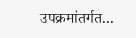उपक्रमांतर्गत...